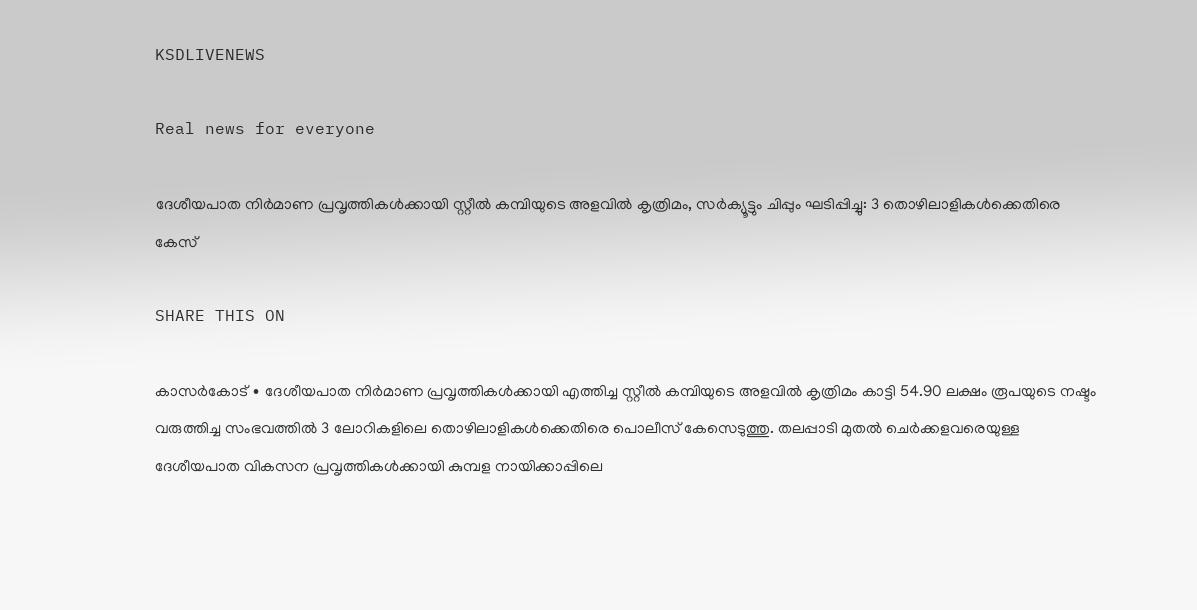KSDLIVENEWS

Real news for everyone

ദേശീയപാത നിർമാണ പ്രവൃത്തികൾക്കായി സ്റ്റീൽ കമ്പിയുടെ അളവിൽ കൃത്രിമം, സർക്യൂട്ടും ചിപ്പും ഘടിപ്പിച്ചു: 3 തൊഴിലാളികൾക്കെതിരെ കേസ്

SHARE THIS ON

കാസർകോട് ∙ ദേശീയപാത നിർമാണ പ്രവൃത്തികൾക്കായി എത്തിച്ച സ്റ്റീൽ കമ്പിയുടെ അളവിൽ കൃത്രിമം കാട്ടി 54.90 ലക്ഷം രൂപയുടെ നഷ്ടം വരുത്തിച്ച സംഭവത്തിൽ 3 ലോറികളിലെ തൊഴിലാളികൾക്കെതിരെ പൊലീസ് കേസെടുത്തു. തലപ്പാടി മുതൽ ചെർക്കളവരെയുള്ള ദേശീയപാത വികസന പ്രവൃത്തികൾക്കായി കുമ്പള നായിക്കാപ്പിലെ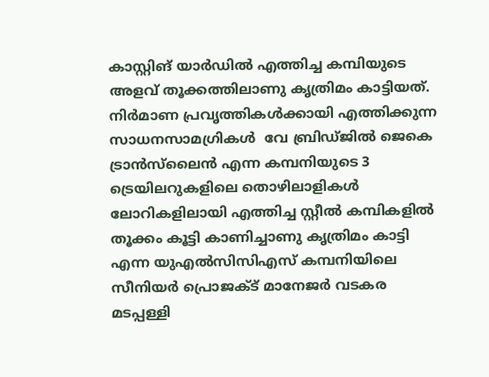കാസ്റ്റിങ് യാർഡിൽ എത്തിച്ച കമ്പിയുടെ അളവ് തൂക്കത്തിലാണു കൃത്രിമം കാട്ടിയത്. നിർമാണ പ്രവൃത്തികൾക്കായി എത്തിക്കുന്ന സാധനസാമഗ്രികൾ  വേ ബ്രിഡ്ജിൽ ജെകെ ട്രാൻസ്‍ലൈൻ എന്ന കമ്പനിയുടെ 3 ട്രെയിലറുകളിലെ തൊഴിലാളികൾ ലോറികളിലായി എത്തിച്ച സ്റ്റീൽ കമ്പികളിൽ തൂക്കം കൂട്ടി കാണിച്ചാണു കൃത്രിമം കാട്ടി എന്ന യുഎൽസിസിഎസ് കമ്പനിയിലെ സീനിയർ പ്രൊജക്ട് മാനേജർ വടകര മടപ്പള്ളി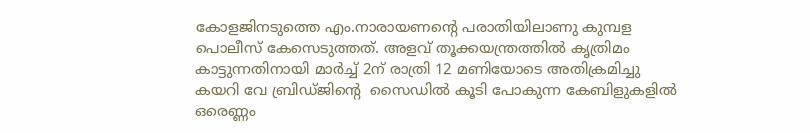കോളജിനടുത്തെ എം.നാരായണന്റെ പരാതിയിലാണു കുമ്പള പൊലീസ് കേസെടുത്തത്. അളവ് തൂക്കയന്ത്രത്തിൽ കൃത്രിമം കാട്ടുന്നതിനായി മാർച്ച് 2ന് രാത്രി 12 മണിയോടെ അതിക്രമിച്ചു കയറി വേ ബ്രിഡ്ജിന്റെ  സൈഡിൽ കൂടി പോകുന്ന കേബിളുകളിൽ ഒരെണ്ണം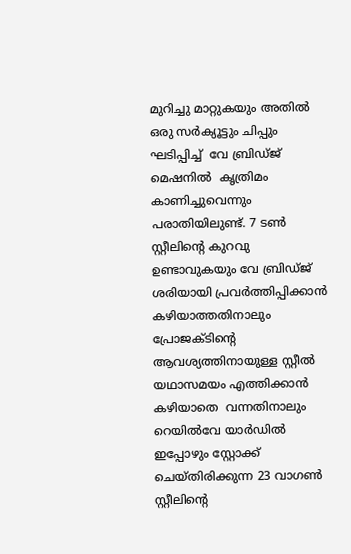മുറിച്ചു മാറ്റുകയും അതിൽ  ഒരു സർക്യൂട്ടും ചിപ്പും ഘടിപ്പിച്ച്  വേ ബ്രിഡ്ജ് മെഷനിൽ  കൃത്രിമം കാണിച്ചുവെന്നും പരാതിയിലുണ്ട്. 7 ടൺ സ്റ്റീലിന്റെ കുറവു ഉണ്ടാവുകയും വേ ബ്രിഡ്ജ്  ശരിയായി പ്രവർത്തിപ്പിക്കാൻ  കഴിയാത്തതിനാലും  പ്രോജക്ടിന്റെ  ആവശ്യത്തിനായുള്ള സ്റ്റീൽ യഥാസമയം എത്തിക്കാൻ കഴിയാതെ  വന്നതിനാലും  റെയിൽവേ യാർഡിൽ ഇപ്പോഴും സ്റ്റോക്ക് ചെയ്തിരിക്കുന്ന 23 വാഗൺ സ്റ്റീലിന്റെ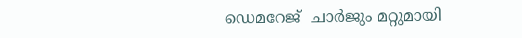ഡെമറേജ്  ചാർജും മറ്റുമായി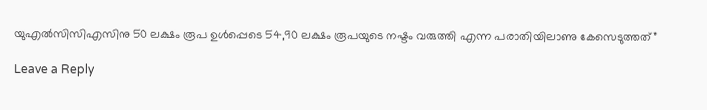യുഎൽസിസിഎസിനു 50 ലക്ഷം രൂപ ഉൾപ്പെടെ 54,90 ലക്ഷം രൂപയുടെ നഷ്ടം വരുത്തി എന്ന പരാതിയിലാണു കേസെടുത്തത്”

Leave a Reply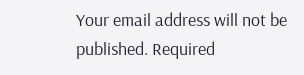Your email address will not be published. Required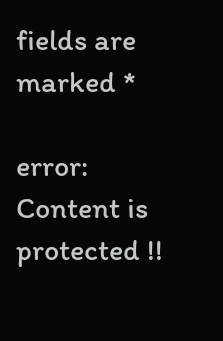fields are marked *

error: Content is protected !!